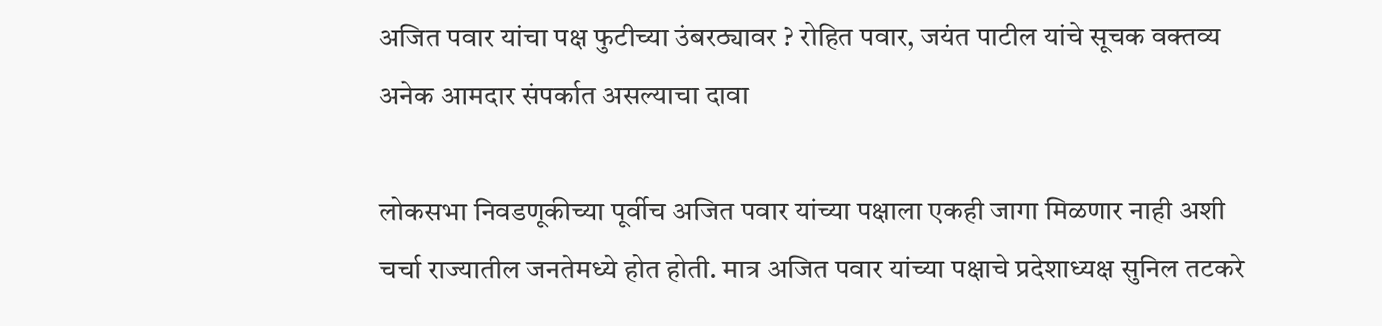अजित पवार यांचा पक्ष फुटीच्या उंबरठ्यावर ? रोहित पवार, जयंत पाटील यांचे सूचक वक्तव्य अनेक आमदार संपर्कात असल्याचा दावा

लोकसभा निवडणूकीच्या पूर्वीच अजित पवार यांच्या पक्षाला एकही जागा मिळणार नाही अशी चर्चा राज्यातील जनतेमध्ये होत होती. मात्र अजित पवार यांच्या पक्षाचे प्रदेशाध्यक्ष सुनिल तटकरे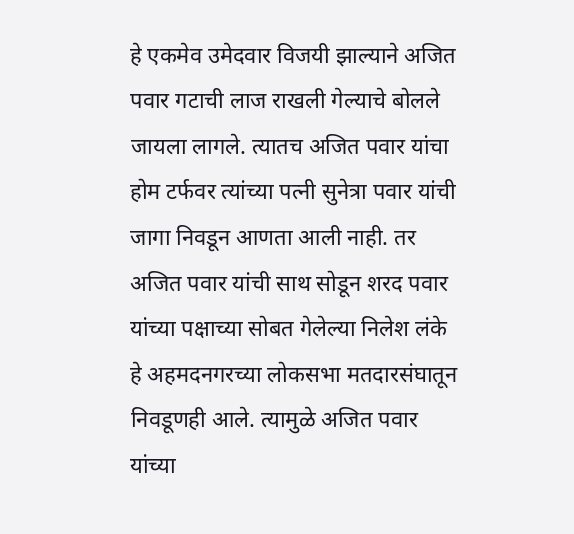हे एकमेव उमेदवार विजयी झाल्याने अजित पवार गटाची लाज राखली गेल्याचे बोलले जायला लागले. त्यातच अजित पवार यांचा होम टर्फवर त्यांच्या पत्नी सुनेत्रा पवार यांची जागा निवडून आणता आली नाही. तर अजित पवार यांची साथ सोडून शरद पवार यांच्या पक्षाच्या सोबत गेलेल्या निलेश लंके हे अहमदनगरच्या लोकसभा मतदारसंघातून निवडूणही आले. त्यामुळे अजित पवार यांच्या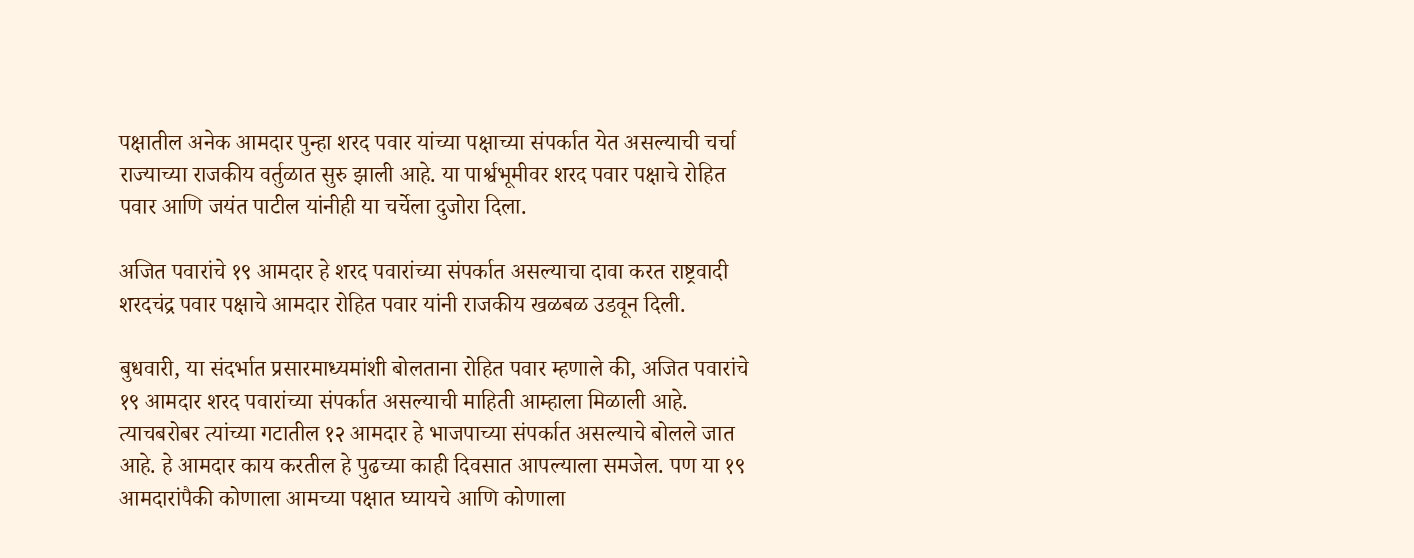पक्षातील अनेक आमदार पुन्हा शरद पवार यांच्या पक्षाच्या संपर्कात येत असल्याची चर्चा राज्याच्या राजकीय वर्तुळात सुरु झाली आहे. या पार्श्वभूमीवर शरद पवार पक्षाचे रोहित पवार आणि जयंत पाटील यांनीही या चर्चेला दुजोरा दिला.

अजित पवारांचे १९ आमदार हे शरद पवारांच्या संपर्कात असल्याचा दावा करत राष्ट्रवादी शरदचंद्र पवार पक्षाचे आमदार रोहित पवार यांनी राजकीय खळबळ उडवून दिली.

बुधवारी, या संदर्भात प्रसारमाध्यमांशी बोलताना रोहित पवार म्हणाले की, अजित पवारांचे १९ आमदार शरद पवारांच्या संपर्कात असल्याची माहिती आम्हाला मिळाली आहे. त्याचबरोबर त्यांच्या गटातील १२ आमदार हे भाजपाच्या संपर्कात असल्याचे बोलले जात आहे. हे आमदार काय करतील हे पुढच्या काही दिवसात आपल्याला समजेल. पण या १९ आमदारांपैकी कोणाला आमच्या पक्षात घ्यायचे आणि कोणाला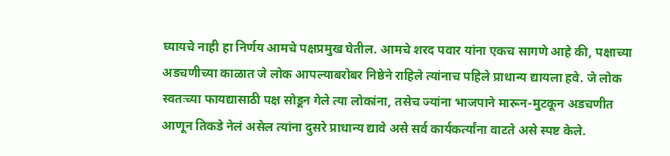घ्यायचे नाही हा निर्णय आमचे पक्षप्रमुख घेतील. आमचे शरद पवार यांना एकच सागणे आहे की, पक्षाच्या अडचणीच्या काळात जे लोक आपल्याबरोबर निष्ठेने राहिले त्यांनाच पहिले प्राधान्य द्यायला हवे. जे लोक स्वतःच्या फायद्यासाठी पक्ष सोडून गेले त्या लोकांना, तसेच ज्यांना भाजपाने मारून-मुटकून अडचणीत आणून तिकडे नेलं असेल त्यांना दुसरे प्राधान्य द्यावे असे सर्व कार्यकर्त्यांना वाटते असे स्पष्ट केले.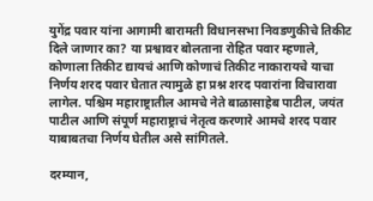युगेंद्र पवार यांना आगामी बारामती विधानसभा निवडणुकीचे तिकीट दिले जाणार का? या प्रश्वावर बोलताना रोहित पवार म्हणाले, कोणाला तिकीट द्यायचं आणि कोणाचं तिकीट नाकारायचे याचा निर्णय शरद पवार घेतात त्यामुळे हा प्रश्न शरद पवारांना विचारावा लागेल. पश्चिम महाराष्ट्रातील आमचे नेते बाळासाहेब पाटील, जयंत पाटील आणि संपूर्ण महाराष्ट्राचं नेतृत्व करणारे आमचे शरद पवार याबाबतचा निर्णय घेतील असे सांगितले.

दरम्यान,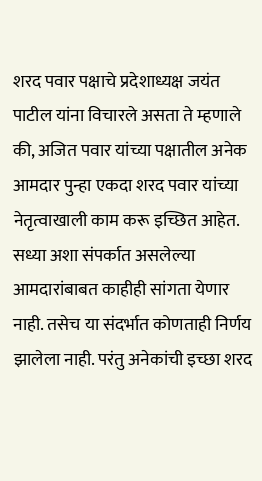शरद पवार पक्षाचे प्रदेशाध्यक्ष जयंत पाटील यांना विचारले असता ते म्हणाले की, अजित पवार यांच्या पक्षातील अनेक आमदार पुन्हा एकदा शरद पवार यांच्या नेतृत्वाखाली काम करू इच्छित आहेत. सध्या अशा संपर्कात असलेल्या आमदारांबाबत काहीही सांगता येणार नाही. तसेच या संदर्भात कोणताही निर्णय झालेला नाही. परंतु अनेकांची इच्छा शरद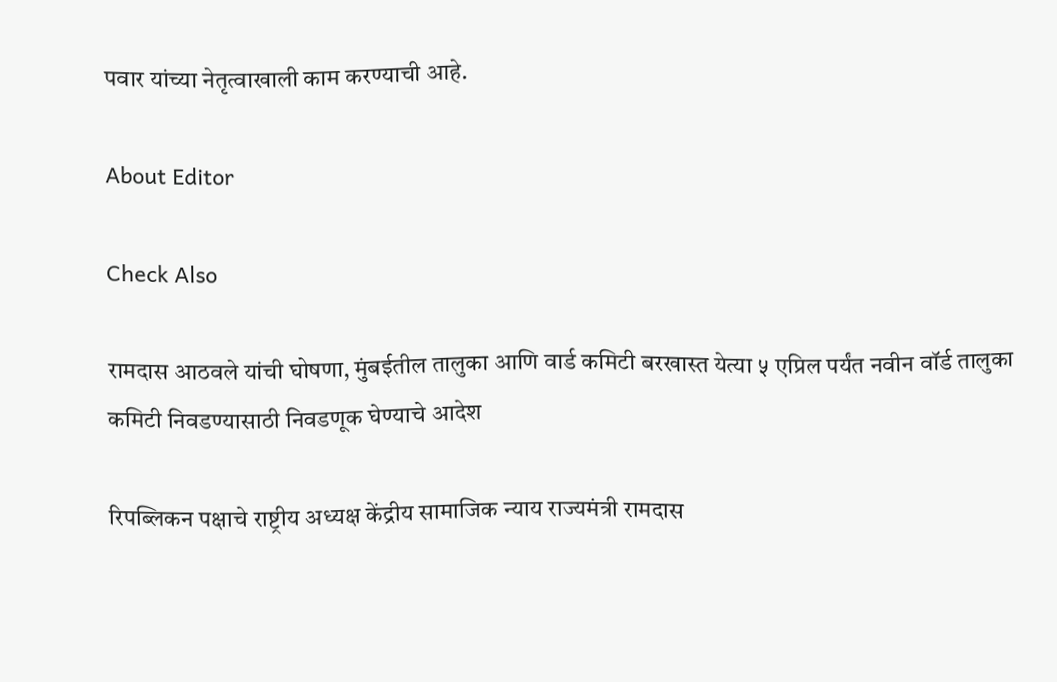पवार यांच्या नेतृत्वाखाली काम करण्याची आहे.

About Editor

Check Also

रामदास आठवले यांची घोषणा, मुंबईतील तालुका आणि वार्ड कमिटी बरखास्त येत्या ५ एप्रिल पर्यंत नवीन वॉर्ड तालुका कमिटी निवडण्यासाठी निवडणूक घेण्याचे आदेश

रिपब्लिकन पक्षाचे राष्ट्रीय अध्यक्ष केंद्रीय सामाजिक न्याय राज्यमंत्री रामदास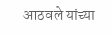आठवले यांच्या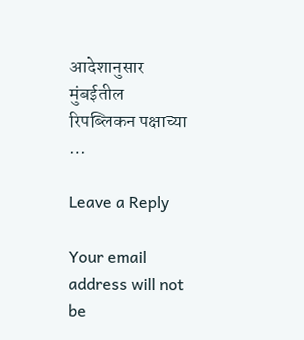आदेशानुसार मुंबईतील रिपब्लिकन पक्षाच्या …

Leave a Reply

Your email address will not be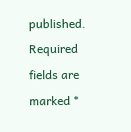published. Required fields are marked *